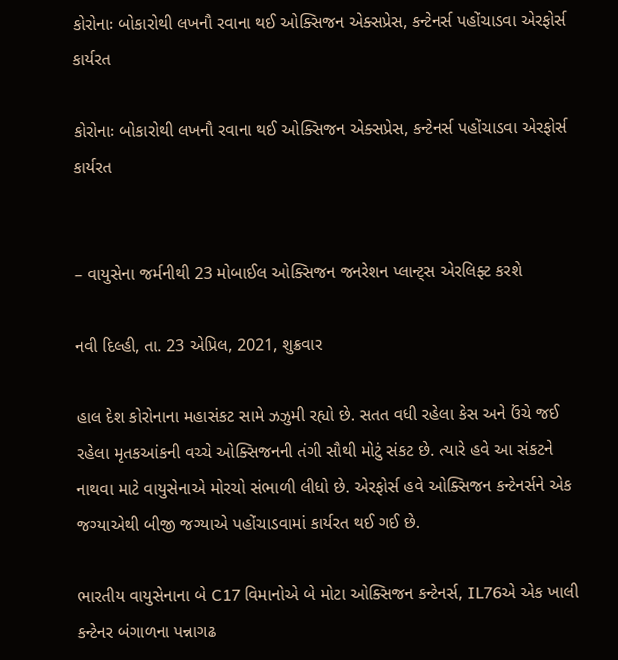કોરોનાઃ બોકારોથી લખનૌ રવાના થઈ ઓક્સિજન એક્સપ્રેસ, કન્ટેનર્સ પહોંચાડવા એરફોર્સ કાર્યરત

કોરોનાઃ બોકારોથી લખનૌ રવાના થઈ ઓક્સિજન એક્સપ્રેસ, કન્ટેનર્સ પહોંચાડવા એરફોર્સ કાર્યરત


– વાયુસેના જર્મનીથી 23 મોબાઈલ ઓક્સિજન જનરેશન પ્લાન્ટ્સ એરલિફ્ટ કરશે

નવી દિલ્હી, તા. 23 એપ્રિલ, 2021, શુક્રવાર

હાલ દેશ કોરોનાના મહાસંકટ સામે ઝઝુમી રહ્યો છે. સતત વધી રહેલા કેસ અને ઉંચે જઈ રહેલા મૃતકઆંકની વચ્ચે ઓક્સિજનની તંગી સૌથી મોટું સંકટ છે. ત્યારે હવે આ સંકટને નાથવા માટે વાયુસેનાએ મોરચો સંભાળી લીધો છે. એરફોર્સ હવે ઓક્સિજન કન્ટેનર્સને એક જગ્યાએથી બીજી જગ્યાએ પહોંચાડવામાં કાર્યરત થઈ ગઈ છે.

ભારતીય વાયુસેનાના બે C17 વિમાનોએ બે મોટા ઓક્સિજન કન્ટેનર્સ, IL76એ એક ખાલી કન્ટેનર બંગાળના પન્નાગઢ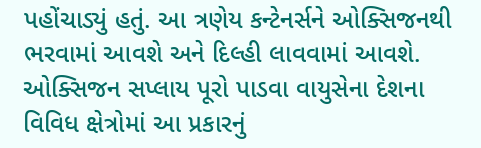પહોંચાડ્યું હતું. આ ત્રણેય કન્ટેનર્સને ઓક્સિજનથી ભરવામાં આવશે અને દિલ્હી લાવવામાં આવશે. ઓક્સિજન સપ્લાય પૂરો પાડવા વાયુસેના દેશના વિવિધ ક્ષેત્રોમાં આ પ્રકારનું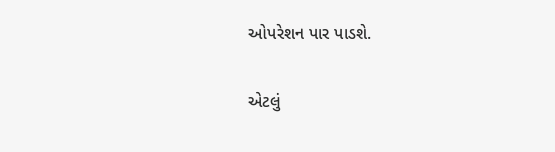ઓપરેશન પાર પાડશે.

એટલું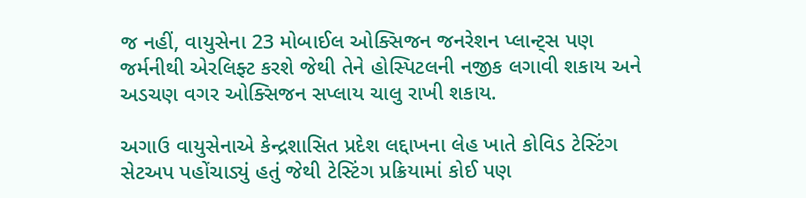જ નહીં, વાયુસેના 23 મોબાઈલ ઓક્સિજન જનરેશન પ્લાન્ટ્સ પણ જર્મનીથી એરલિફ્ટ કરશે જેથી તેને હોસ્પિટલની નજીક લગાવી શકાય અને અડચણ વગર ઓક્સિજન સપ્લાય ચાલુ રાખી શકાય.

અગાઉ વાયુસેનાએ કેન્દ્રશાસિત પ્રદેશ લદ્દાખના લેહ ખાતે કોવિડ ટેસ્ટિંગ સેટઅપ પહોંચાડ્યું હતું જેથી ટેસ્ટિંગ પ્રક્રિયામાં કોઈ પણ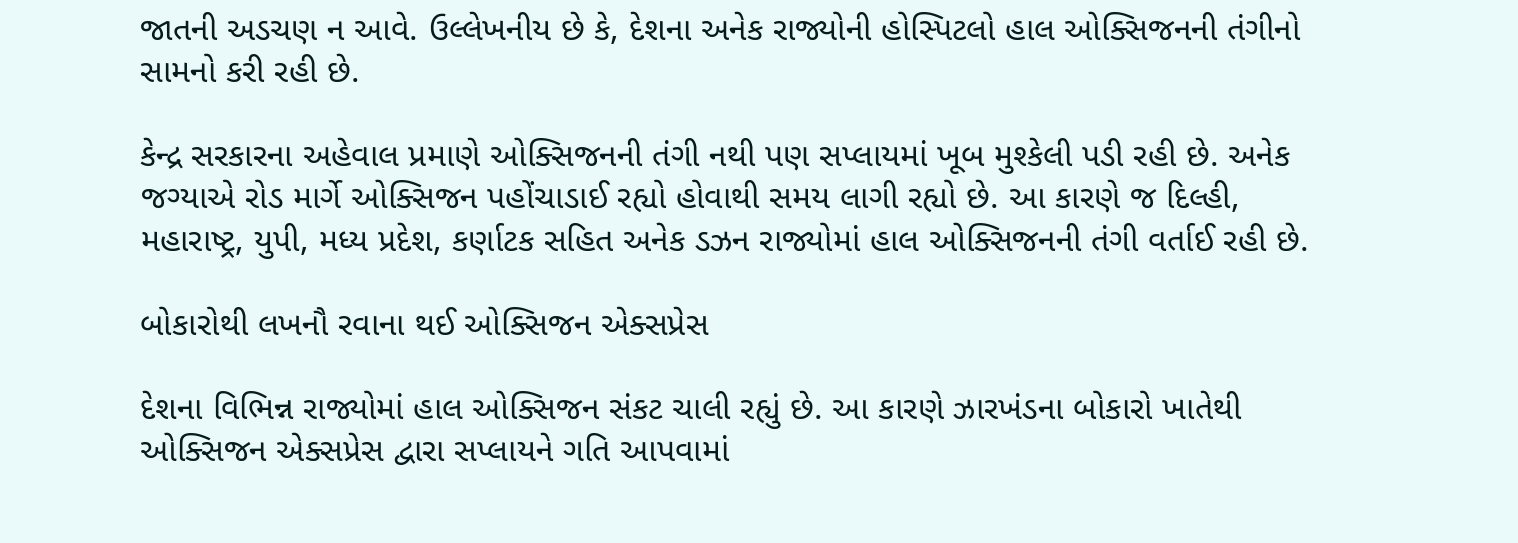જાતની અડચણ ન આવે. ઉલ્લેખનીય છે કે, દેશના અનેક રાજ્યોની હોસ્પિટલો હાલ ઓક્સિજનની તંગીનો સામનો કરી રહી છે.

કેન્દ્ર સરકારના અહેવાલ પ્રમાણે ઓક્સિજનની તંગી નથી પણ સપ્લાયમાં ખૂબ મુશ્કેલી પડી રહી છે. અનેક જગ્યાએ રોડ માર્ગે ઓક્સિજન પહોંચાડાઈ રહ્યો હોવાથી સમય લાગી રહ્યો છે. આ કારણે જ દિલ્હી, મહારાષ્ટ્ર, યુપી, મધ્ય પ્રદેશ, કર્ણાટક સહિત અનેક ડઝન રાજ્યોમાં હાલ ઓક્સિજનની તંગી વર્તાઈ રહી છે.

બોકારોથી લખનૌ રવાના થઈ ઓક્સિજન એક્સપ્રેસ

દેશના વિભિન્ન રાજ્યોમાં હાલ ઓક્સિજન સંકટ ચાલી રહ્યું છે. આ કારણે ઝારખંડના બોકારો ખાતેથી ઓક્સિજન એક્સપ્રેસ દ્વારા સપ્લાયને ગતિ આપવામાં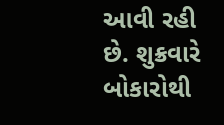આવી રહી છે. શુક્રવારે બોકારોથી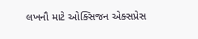લખનૌ માટે ઓક્સિજન એક્સપ્રેસ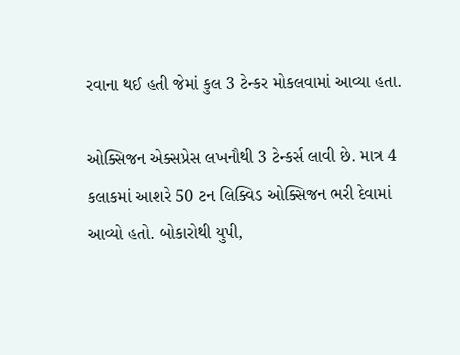રવાના થઈ હતી જેમાં કુલ 3 ટેન્કર મોકલવામાં આવ્યા હતા.

ઓક્સિજન એક્સપ્રેસ લખનૌથી 3 ટેન્કર્સ લાવી છે. માત્ર 4 કલાકમાં આશરે 50 ટન લિક્વિડ ઓક્સિજન ભરી દેવામાં આવ્યો હતો. બોકારોથી યુપી,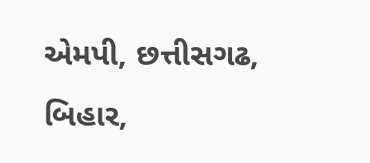એમપી, છત્તીસગઢ, બિહાર,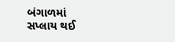બંગાળમાં સપ્લાય થઈ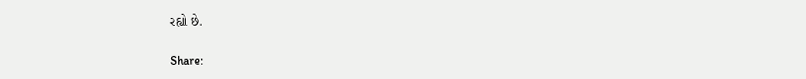રહ્યો છે.

Share: